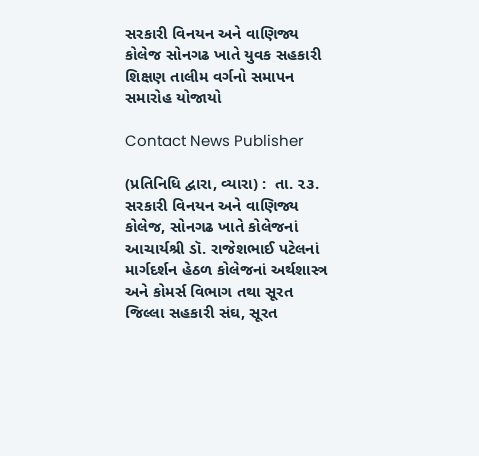સરકારી વિનયન અને વાણિજ્ય કોલેજ સોનગઢ ખાતે યુવક સહકારી શિક્ષણ તાલીમ વર્ગનો સમાપન સમારોહ યોજાયો

Contact News Publisher

(પ્રતિનિધિ દ્વારા, વ્યારા) :  તા. ૨૩. સરકારી વિનયન અને વાણિજ્ય કોલેજ, સોનગઢ ખાતે કોલેજનાં આચાર્યશ્રી ડૉ. રાજેશભાઈ પટેલનાં માર્ગદર્શન હેઠળ કોલેજનાં અર્થશાસ્ત્ર અને કોમર્સ વિભાગ તથા સૂરત જિલ્લા સહકારી સંઘ, સૂરત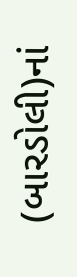(બારડોલી)નાં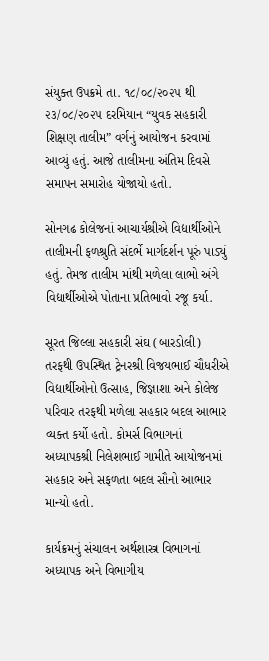સંયુક્ત ઉપક્રમે તા. ૧૮/૦૮/૨૦૨૫ થી ૨૩/૦૮/૨૦૨૫ દરમિયાન “યુવક સહકારી શિક્ષણ તાલીમ” વર્ગનું આયોજન કરવામાં આવ્યું હતું. આજે તાલીમના અંતિમ દિવસે સમાપન સમારોહ યોજાયો હતો.

સોનગઢ કોલેજનાં આચાર્યશ્રીએ વિદ્યાર્થીઓને તાલીમની ફળશ્રુતિ સંદર્ભે માર્ગદર્શન પૂરું પાડ્યું હતું. તેમજ તાલીમ માંથી મળેલા લાભો અંગે વિદ્યાર્થીઓએ પોતાના પ્રતિભાવો રજૂ કર્યા.

સૂરત જિલ્લા સહકારી સંઘ (બારડોલી) તરફથી ઉપસ્થિત ટ્રેનરશ્રી વિજયભાઈ ચૌધરીએ વિદ્યાર્થીઓનો ઉત્સાહ, જિજ્ઞાશા અને કોલેજ પરિવાર તરફથી મળેલા સહકાર બદલ આભાર વ્યક્ત કર્યો હતો. કોમર્સ વિભાગનાં અધ્યાપકશ્રી નિલેશભાઈ ગામીતે આયોજનમાં સહકાર અને સફળતા બદલ સૌનો આભાર માન્યો હતો.

કાર્યક્રમનું સંચાલન અર્થશાસ્ત્ર વિભાગનાં અધ્યાપક અને વિભાગીય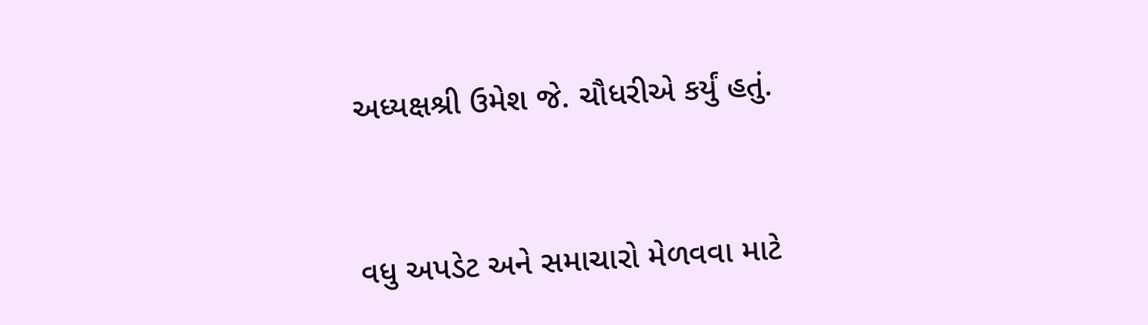અધ્યક્ષશ્રી ઉમેશ જે. ચૌધરીએ કર્યું હતું.



વધુ અપડેટ અને સમાચારો મેળવવા માટે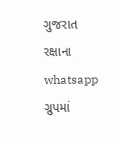ગુજરાત રક્ષાના whatsapp ગ્રુપમાં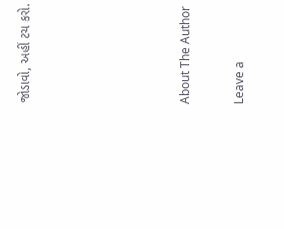જોડાવો, અહીં ટચ કરો.





About The Author

Leave a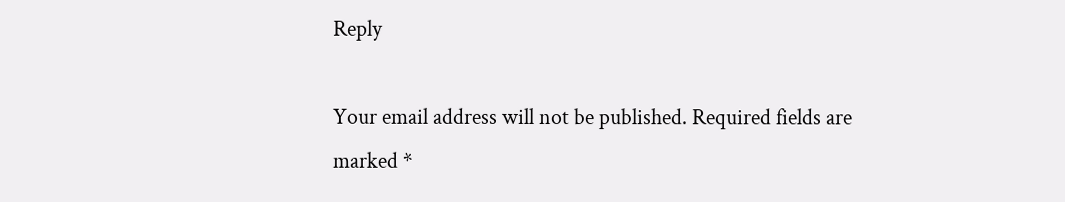Reply

Your email address will not be published. Required fields are marked *